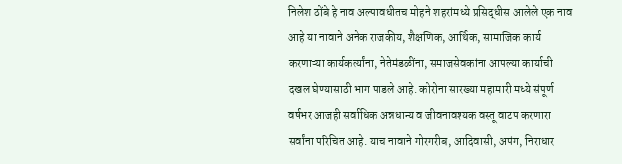निलेश ठोंबे हे नाव अल्पावधीतच मोहने शहरांमध्ये प्रसिद्धीस आलेले एक नाव आहे या नावाने अनेक राजकीय, शैक्षणिक, आर्थिक, सामाजिक कार्य करणाऱ्या कार्यकर्त्यांना, नेतेमंडळींना, समाजसेवकांना आपल्या कार्याची दखल घेण्यासाठी भाग पाडले आहे. कोरोना सारख्या महामारी मध्ये संपूर्ण वर्षभर आजही सर्वाधिक अन्नधान्य व जीवनावश्यक वस्तू वाटप करणारा सर्वांना परिचित आहे. याच नावाने गोरगरीब, आदिवासी, अपंग, निराधार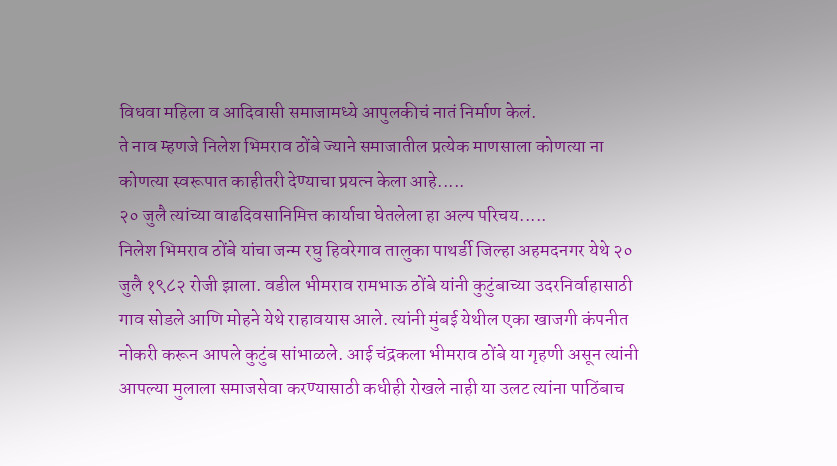विधवा महिला व आदिवासी समाजामध्ये आपुलकीचं नातं निर्माण केलं.
ते नाव म्हणजे निलेश भिमराव ठोंबे ज्याने समाजातील प्रत्येक माणसाला कोणत्या ना कोणत्या स्वरूपात काहीतरी देण्याचा प्रयत्न केला आहे.....
२० जुलै त्यांच्या वाढदिवसानिमित्त कार्याचा घेतलेला हा अल्प परिचय.....
निलेश भिमराव ठोंबे यांचा जन्म रघु हिवरेगाव तालुका पाथर्डी जिल्हा अहमदनगर येथे २० जुलै १९८२ रोजी झाला. वडील भीमराव रामभाऊ ठोंबे यांनी कुटुंबाच्या उदरनिर्वाहासाठी गाव सोडले आणि मोहने येथे राहावयास आले. त्यांनी मुंबई येथील एका खाजगी कंपनीत नोकरी करून आपले कुटुंब सांभाळले. आई चंद्रकला भीमराव ठोंबे या गृहणी असून त्यांनी आपल्या मुलाला समाजसेवा करण्यासाठी कधीही रोखले नाही या उलट त्यांना पाठिंबाच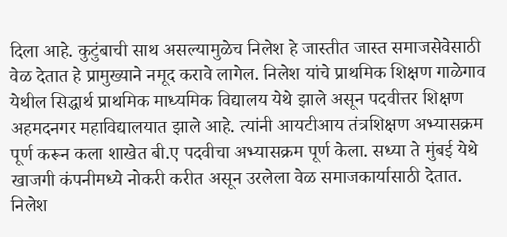दिला आहे. कुटुंबाची साथ असल्यामुळेच निलेश हे जास्तीत जास्त समाजसेवेसाठी वेळ देतात हे प्रामुख्याने नमूद करावे लागेल. निलेश यांचे प्राथमिक शिक्षण गाळेगाव येथील सिद्धार्थ प्राथमिक माध्यमिक विद्यालय येथे झाले असून पदवीत्तर शिक्षण अहमदनगर महाविद्यालयात झाले आहे. त्यांनी आयटीआय तंत्रशिक्षण अभ्यासक्रम पूर्ण करून कला शाखेत बी.ए पदवीचा अभ्यासक्रम पूर्ण केला. सध्या ते मुंबई येथे खाजगी कंपनीमध्ये नोकरी करीत असून उरलेला वेळ समाजकार्यासाठी देतात.
निलेश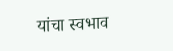यांचा स्वभाव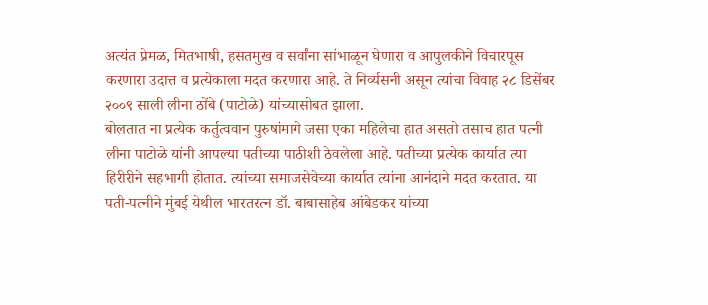अत्यंत प्रेमळ, मितभाषी, हसतमुख व सर्वांना सांभाळून घेणारा व आपुलकीने विचारपूस करणारा उदात्त व प्रत्येकाला मदत करणारा आहे. ते निर्व्यसनी असून त्यांचा विवाह २८ डिसेंबर २००९ साली लीना ठोंबे (पाटोळे) यांच्यासोबत झाला.
बोलतात ना प्रत्येक कर्तुत्ववान पुरुषांमागे जसा एका महिलेचा हात असतो तसाच हात पत्नी लीना पाटोळे यांनी आपल्या पतीच्या पाठीशी ठेवलेला आहे. पतीच्या प्रत्येक कार्यात त्या हिरीरीने सहभागी होतात. त्यांच्या समाजसेवेच्या कार्यात त्यांना आनंदाने मदत करतात. या पती-पत्नीने मुंबई येथील भारतरत्न डॉ. बाबासाहेब आंबेडकर यांच्या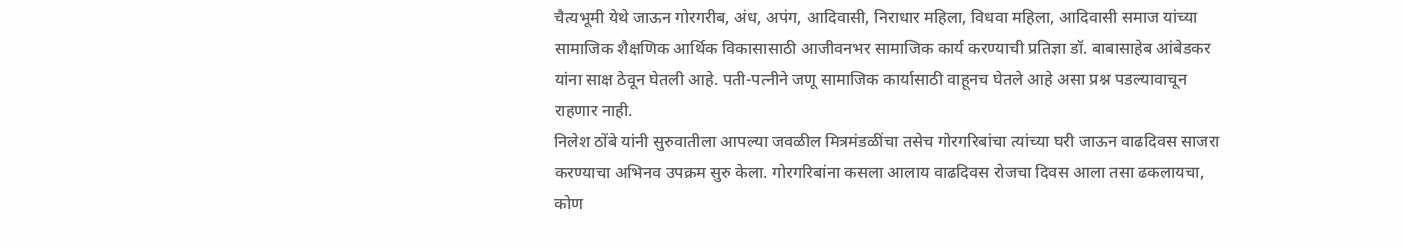चैत्यभूमी येथे जाऊन गोरगरीब, अंध, अपंग, आदिवासी, निराधार महिला, विधवा महिला, आदिवासी समाज यांच्या सामाजिक शैक्षणिक आर्थिक विकासासाठी आजीवनभर सामाजिक कार्य करण्याची प्रतिज्ञा डॉ. बाबासाहेब आंबेडकर यांना साक्ष ठेवून घेतली आहे. पती-पत्नीने जणू सामाजिक कार्यासाठी वाहूनच घेतले आहे असा प्रश्न पडल्यावाचून राहणार नाही.
निलेश ठोंबे यांनी सुरुवातीला आपल्या जवळील मित्रमंडळींचा तसेच गोरगरिबांचा त्यांच्या घरी जाऊन वाढदिवस साजरा करण्याचा अभिनव उपक्रम सुरु केला. गोरगरिबांना कसला आलाय वाढदिवस रोजचा दिवस आला तसा ढकलायचा, कोण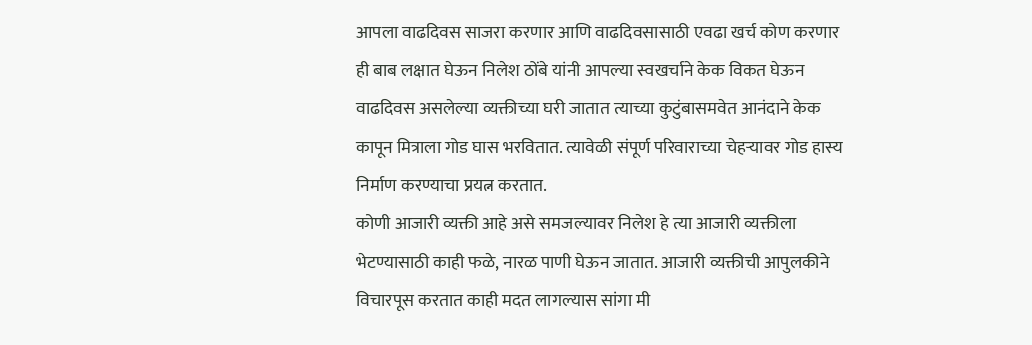आपला वाढदिवस साजरा करणार आणि वाढदिवसासाठी एवढा खर्च कोण करणार ही बाब लक्षात घेऊन निलेश ठोंबे यांनी आपल्या स्वखर्चाने केक विकत घेऊन वाढदिवस असलेल्या व्यक्तीच्या घरी जातात त्याच्या कुटुंबासमवेत आनंदाने केक कापून मित्राला गोड घास भरवितात. त्यावेळी संपूर्ण परिवाराच्या चेहऱ्यावर गोड हास्य निर्माण करण्याचा प्रयत्न करतात.
कोणी आजारी व्यक्ती आहे असे समजल्यावर निलेश हे त्या आजारी व्यक्तीला भेटण्यासाठी काही फळे, नारळ पाणी घेऊन जातात. आजारी व्यक्तीची आपुलकीने विचारपूस करतात काही मदत लागल्यास सांगा मी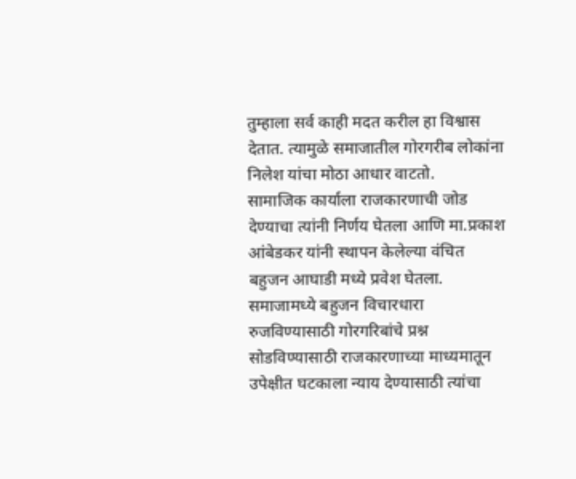तुम्हाला सर्व काही मदत करील हा विश्वास देतात. त्यामुळे समाजातील गोरगरीब लोकांना निलेश यांचा मोठा आधार वाटतो.
सामाजिक कार्याला राजकारणाची जोड देण्याचा त्यांनी निर्णय घेतला आणि मा.प्रकाश आंबेडकर यांनी स्थापन केलेल्या वंचित बहुजन आघाडी मध्ये प्रवेश घेतला. समाजामध्ये बहुजन विचारधारा रुजविण्यासाठी गोरगरिबांचे प्रश्न सोडविण्यासाठी राजकारणाच्या माध्यमातून उपेक्षीत घटकाला न्याय देण्यासाठी त्यांचा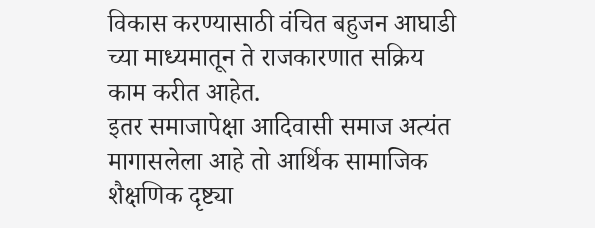विकास करण्यासाठी वंचित बहुजन आघाडी च्या माध्यमातून ते राजकारणात सक्रिय काम करीत आहेत.
इतर समाजापेक्षा आदिवासी समाज अत्यंत मागासलेला आहे तो आर्थिक सामाजिक शैक्षणिक दृष्ट्या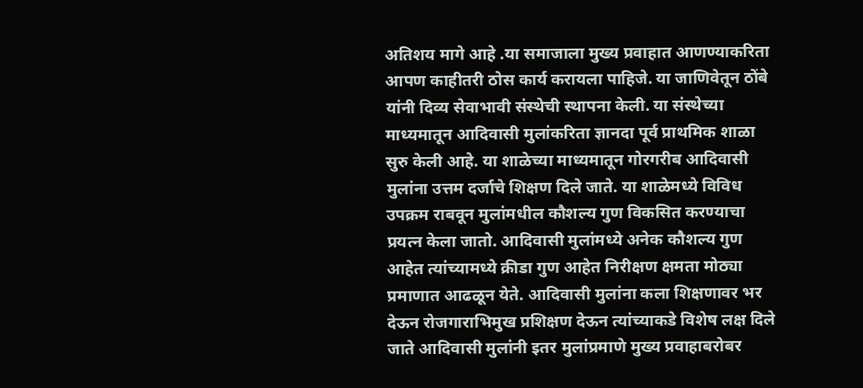अतिशय मागे आहे .या समाजाला मुख्य प्रवाहात आणण्याकरिता आपण काहीतरी ठोस कार्य करायला पाहिजे. या जाणिवेतून ठोंबे यांनी दिव्य सेवाभावी संस्थेची स्थापना केली. या संस्थेच्या माध्यमातून आदिवासी मुलांकरिता ज्ञानदा पूर्व प्राथमिक शाळा सुरु केली आहे. या शाळेच्या माध्यमातून गोरगरीब आदिवासी मुलांना उत्तम दर्जाचे शिक्षण दिले जाते. या शाळेमध्ये विविध उपक्रम राबवून मुलांमधील कौशल्य गुण विकसित करण्याचा प्रयत्न केला जातो. आदिवासी मुलांमध्ये अनेक कौशल्य गुण आहेत त्यांच्यामध्ये क्रीडा गुण आहेत निरीक्षण क्षमता मोठ्या प्रमाणात आढळून येते. आदिवासी मुलांना कला शिक्षणावर भर देऊन रोजगाराभिमुख प्रशिक्षण देऊन त्यांच्याकडे विशेष लक्ष दिले जाते आदिवासी मुलांनी इतर मुलांप्रमाणे मुख्य प्रवाहाबरोबर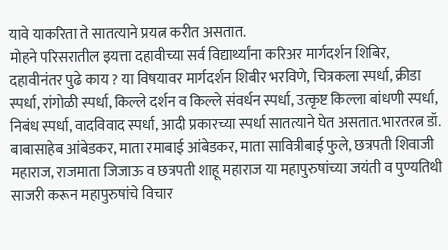यावे याकरिता ते सातत्याने प्रयत्न करीत असतात.
मोहने परिसरातील इयत्ता दहावीच्या सर्व विद्यार्थ्यांना करिअर मार्गदर्शन शिबिर, दहावीनंतर पुढे काय ? या विषयावर मार्गदर्शन शिबीर भरविणे, चित्रकला स्पर्धा, क्रीडा स्पर्धा, रांगोळी स्पर्धा, किल्ले दर्शन व किल्ले संवर्धन स्पर्धा, उत्कृष्ट किल्ला बांधणी स्पर्धा, निबंध स्पर्धा, वादविवाद स्पर्धा, आदी प्रकारच्या स्पर्धा सातत्याने घेत असतात.भारतरत्न डॉ. बाबासाहेब आंबेडकर, माता रमाबाई आंबेडकर, माता सावित्रीबाई फुले, छत्रपती शिवाजी महाराज, राजमाता जिजाऊ व छत्रपती शाहू महाराज या महापुरुषांच्या जयंती व पुण्यतिथी साजरी करून महापुरुषांचे विचार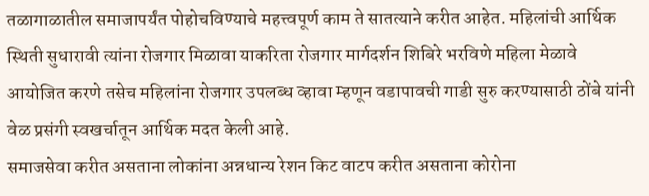तळागाळातील समाजापर्यंत पोहोचविण्याचे महत्त्वपूर्ण काम ते सातत्याने करीत आहेत. महिलांची आर्थिक स्थिती सुधारावी त्यांना रोजगार मिळावा याकरिता रोजगार मार्गदर्शन शिबिरे भरविणे महिला मेळावे आयोजित करणे तसेच महिलांना रोजगार उपलब्ध व्हावा म्हणून वडापावची गाडी सुरु करण्यासाठी ठोंबे यांनी वेळ प्रसंगी स्वखर्चातून आर्थिक मदत केली आहे.
समाजसेवा करीत असताना लोकांना अन्नधान्य रेशन किट वाटप करीत असताना कोरोना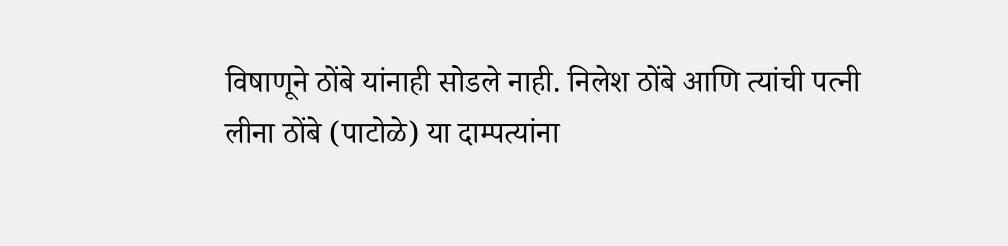विषाणूने ठोंबे यांनाही सोडले नाही. निलेश ठोंबे आणि त्यांची पत्नी लीना ठोंबे (पाटोळे) या दाम्पत्यांना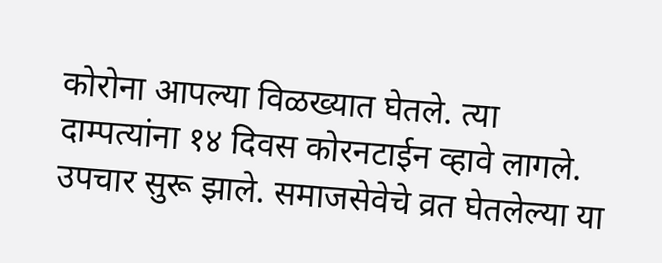कोरोना आपल्या विळख्यात घेतले. त्या दाम्पत्यांना १४ दिवस कोरनटाईन व्हावे लागले. उपचार सुरू झाले. समाजसेवेचे व्रत घेतलेल्या या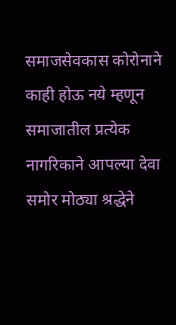समाजसेवकास कोरोनाने काही होऊ नये म्हणून समाजातील प्रत्येक नागरिकाने आपल्या देवा समोर मोठ्या श्रद्धेने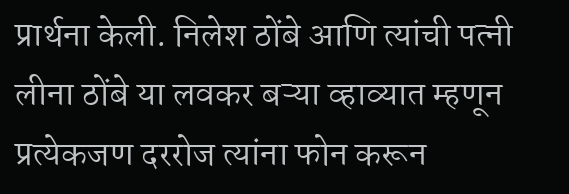प्रार्थना केली. निलेश ठोंबे आणि त्यांची पत्नी लीना ठोंबे या लवकर बऱ्या व्हाव्यात म्हणून प्रत्येकजण दररोज त्यांना फोन करून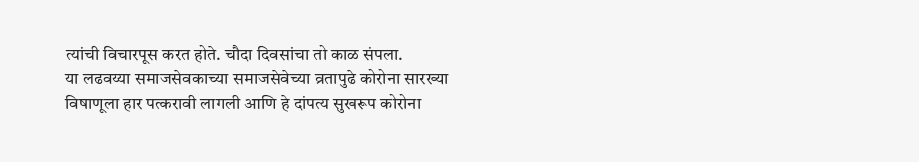त्यांची विचारपूस करत होते. चौदा दिवसांचा तो काळ संपला.
या लढवय्या समाजसेवकाच्या समाजसेवेच्या व्रतापुढे कोरोना सारख्या विषाणूला हार पत्करावी लागली आणि हे दांपत्य सुखरूप कोरोना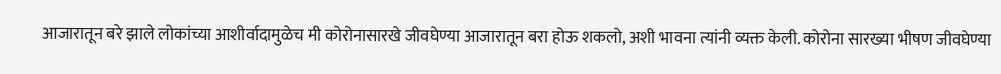आजारातून बरे झाले लोकांच्या आशीर्वादामुळेच मी कोरोनासारखे जीवघेण्या आजारातून बरा होऊ शकलो, अशी भावना त्यांनी व्यक्त केली. कोरोना सारख्या भीषण जीवघेण्या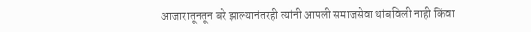आजारातूनतून बरे झाल्यानंतरही त्यांनी आपली समाजसेवा थांबविली नाही किंवा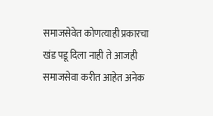समाजसेवेत कोणत्याही प्रकारचा खंड पडू दिला नाही ते आजही समाजसेवा करीत आहेत अनेक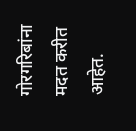गोरगरिबांना मदत करीत आहेत.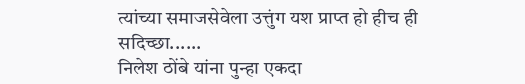त्यांच्या समाजसेवेला उत्तुंग यश प्राप्त हो हीच ही सदिच्छा......
निलेश ठोंबे यांना पुन्हा एकदा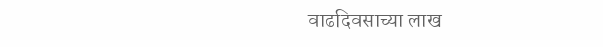वाढदिवसाच्या लाख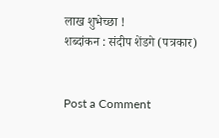लाख शुभेच्छा !
शब्दांकन : संदीप शेंडगे (पत्रकार)


Post a Comment